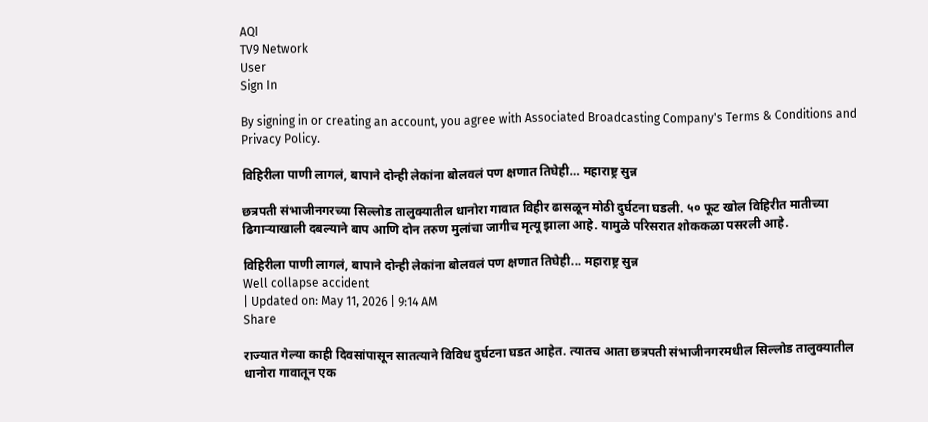AQI
TV9 Network
User
Sign In

By signing in or creating an account, you agree with Associated Broadcasting Company's Terms & Conditions and Privacy Policy.

विहिरीला पाणी लागलं, बापाने दोन्ही लेकांना बोलवलं पण क्षणात तिघेही… महाराष्ट्र सुन्न

छत्रपती संभाजीनगरच्या सिल्लोड तालुक्यातील धानोरा गावात विहीर ढासळून मोठी दुर्घटना घडली. ५० फूट खोल विहिरीत मातीच्या ढिगाऱ्याखाली दबल्याने बाप आणि दोन तरुण मुलांचा जागीच मृत्यू झाला आहे. यामुळे परिसरात शोककळा पसरली आहे.

विहिरीला पाणी लागलं, बापाने दोन्ही लेकांना बोलवलं पण क्षणात तिघेही... महाराष्ट्र सुन्न
Well collapse accident
| Updated on: May 11, 2026 | 9:14 AM
Share

राज्यात गेल्या काही दिवसांपासून सातत्याने विविध दुर्घटना घडत आहेत. त्यातच आता छत्रपती संभाजीनगरमधील सिल्लोड तालुक्यातील धानोरा गावातून एक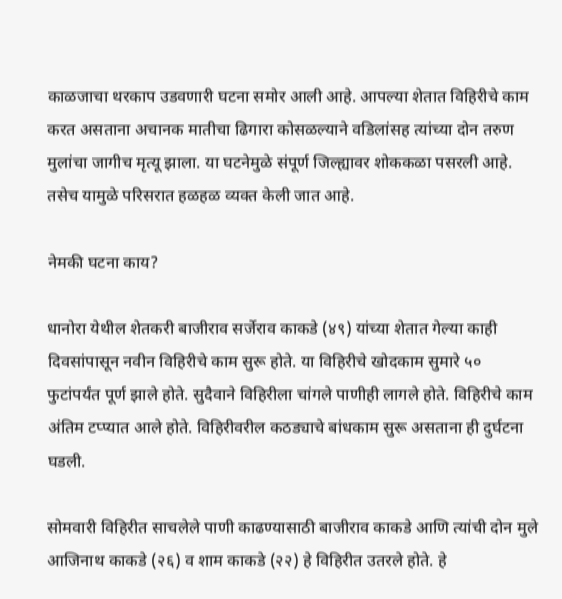काळजाचा थरकाप उडवणारी घटना समोर आली आहे. आपल्या शेतात विहिरीचे काम करत असताना अचानक मातीचा ढिगारा कोसळल्याने वडिलांसह त्यांच्या दोन तरुण मुलांचा जागीच मृत्यू झाला. या घटनेमुळे संपूर्ण जिल्ह्यावर शोककळा पसरली आहे. तसेच यामुळे परिसरात हळहळ व्यक्त केली जात आहे.

नेमकी घटना काय?

धानोरा येथील शेतकरी बाजीराव सर्जेराव काकडे (४९) यांच्या शेतात गेल्या काही दिवसांपासून नवीन विहिरीचे काम सुरू होते. या विहिरीचे खोदकाम सुमारे ५० फुटांपर्यंत पूर्ण झाले होते. सुदैवाने विहिरीला चांगले पाणीही लागले होते. विहिरीचे काम अंतिम टप्प्यात आले होते. विहिरीवरील कठड्याचे बांधकाम सुरू असताना ही दुर्घटना घडली.

सोमवारी विहिरीत साचलेले पाणी काढण्यासाठी बाजीराव काकडे आणि त्यांची दोन मुले आजिनाथ काकडे (२६) व शाम काकडे (२२) हे विहिरीत उतरले होते. हे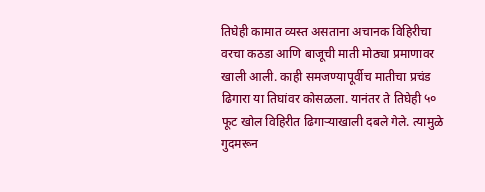तिघेही कामात व्यस्त असताना अचानक विहिरीचा वरचा कठडा आणि बाजूची माती मोठ्या प्रमाणावर खाली आली. काही समजण्यापूर्वीच मातीचा प्रचंड ढिगारा या तिघांवर कोसळला. यानंतर ते तिघेही ५० फूट खोल विहिरीत ढिगाऱ्याखाली दबले गेले. त्यामुळे गुदमरून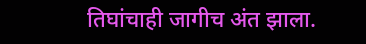तिघांचाही जागीच अंत झाला.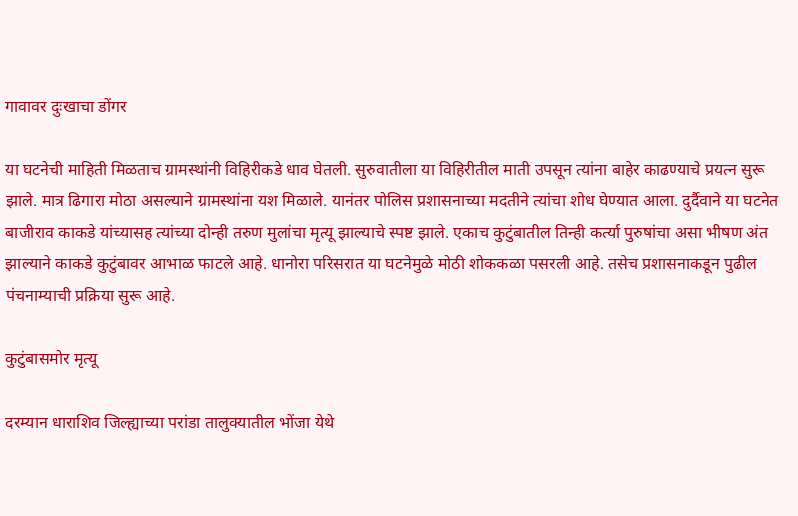गावावर दुःखाचा डोंगर

या घटनेची माहिती मिळताच ग्रामस्थांनी विहिरीकडे धाव घेतली. सुरुवातीला या विहिरीतील माती उपसून त्यांना बाहेर काढण्याचे प्रयत्न सुरू झाले. मात्र ढिगारा मोठा असल्याने ग्रामस्थांना यश मिळाले. यानंतर पोलिस प्रशासनाच्या मदतीने त्यांचा शोध घेण्यात आला. दुर्दैवाने या घटनेत बाजीराव काकडे यांच्यासह त्यांच्या दोन्ही तरुण मुलांचा मृत्यू झाल्याचे स्पष्ट झाले. एकाच कुटुंबातील तिन्ही कर्त्या पुरुषांचा असा भीषण अंत झाल्याने काकडे कुटुंबावर आभाळ फाटले आहे. धानोरा परिसरात या घटनेमुळे मोठी शोककळा पसरली आहे. तसेच प्रशासनाकडून पुढील पंचनाम्याची प्रक्रिया सुरू आहे.

कुटुंबासमोर मृत्यू

दरम्यान धाराशिव जिल्ह्याच्या परांडा तालुक्यातील भोंजा येथे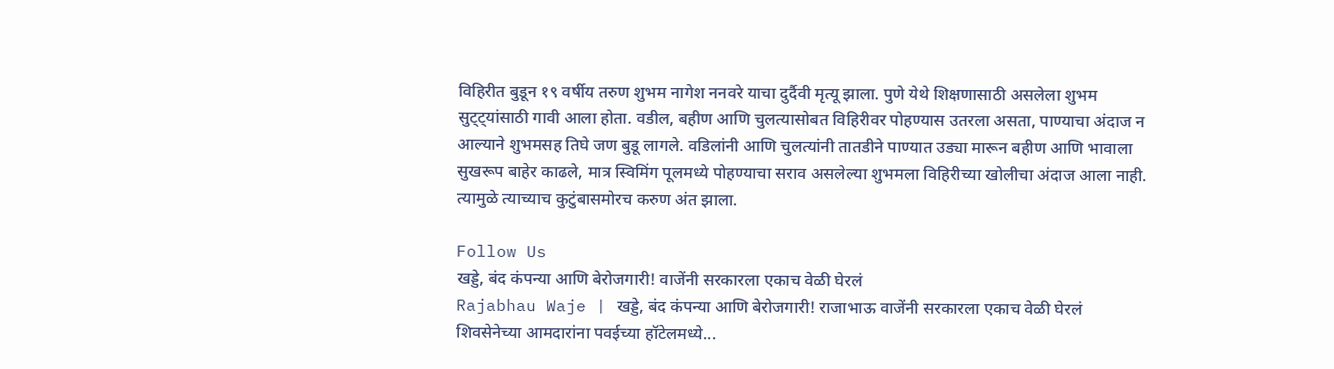विहिरीत बुडून १९ वर्षीय तरुण शुभम नागेश ननवरे याचा दुर्दैवी मृत्यू झाला. पुणे येथे शिक्षणासाठी असलेला शुभम सुट्ट्यांसाठी गावी आला होता. वडील, बहीण आणि चुलत्यासोबत विहिरीवर पोहण्यास उतरला असता, पाण्याचा अंदाज न आल्याने शुभमसह तिघे जण बुडू लागले. वडिलांनी आणि चुलत्यांनी तातडीने पाण्यात उड्या मारून बहीण आणि भावाला सुखरूप बाहेर काढले, मात्र स्विमिंग पूलमध्ये पोहण्याचा सराव असलेल्या शुभमला विहिरीच्या खोलीचा अंदाज आला नाही. त्यामुळे त्याच्याच कुटुंबासमोरच करुण अंत झाला.

Follow Us
खड्डे, बंद कंपन्या आणि बेरोजगारी! वाजेंनी सरकारला एकाच वेळी घेरलं
Rajabhau Waje | खड्डे, बंद कंपन्या आणि बेरोजगारी! राजाभाऊ वाजेंनी सरकारला एकाच वेळी घेरलं
शिवसेनेच्या आमदारांना पवईच्या हॉटेलमध्ये...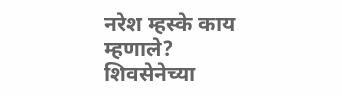नरेश म्हस्के काय म्हणाले?
शिवसेनेच्या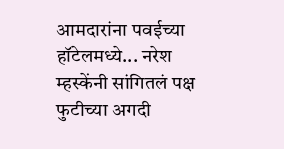आमदारांना पवईच्या हॉटेलमध्ये... नरेश म्हस्केंनी सांगितलं पक्ष फुटीच्या अगदी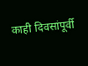काही दिवसांपूर्वी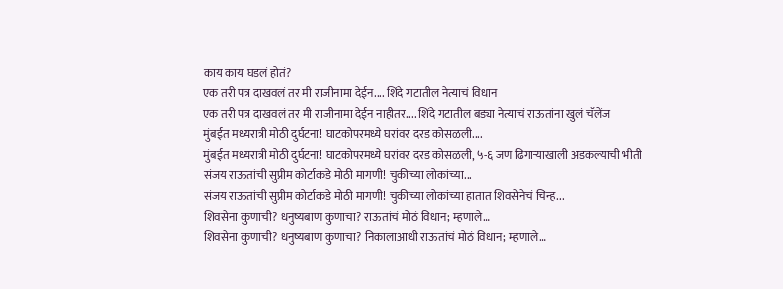काय काय घडलं होतं?
एक तरी पत्र दाखवलं तर मी राजीनामा देईन.... शिंदे गटातील नेत्याचं विधान
एक तरी पत्र दाखवलं तर मी राजीनामा देईन नाहीतर.... शिंदे गटातील बड्या नेत्याचं राऊतांना खुलं चॅलेंज
मुंबईत मध्यरात्री मोठी दुर्घटना! घाटकोपरमध्ये घरांवर दरड कोसळली....
मुंबईत मध्यरात्री मोठी दुर्घटना! घाटकोपरमध्ये घरांवर दरड कोसळली, ५-६ जण ढिगाऱ्याखाली अडकल्याची भीती
संजय राऊतांची सुप्रीम कोर्टाकडे मोठी मागणी! चुकीच्या लोकांच्या...
संजय राऊतांची सुप्रीम कोर्टाकडे मोठी मागणी! चुकीच्या लोकांच्या हातात शिवसेनेचं चिन्ह...
शिवसेना कुणाची? धनुष्यबाण कुणाचा? राऊतांचं मोठं विधान; म्हणाले…
शिवसेना कुणाची? धनुष्यबाण कुणाचा? निकालाआधी राऊतांचं मोठं विधान; म्हणाले…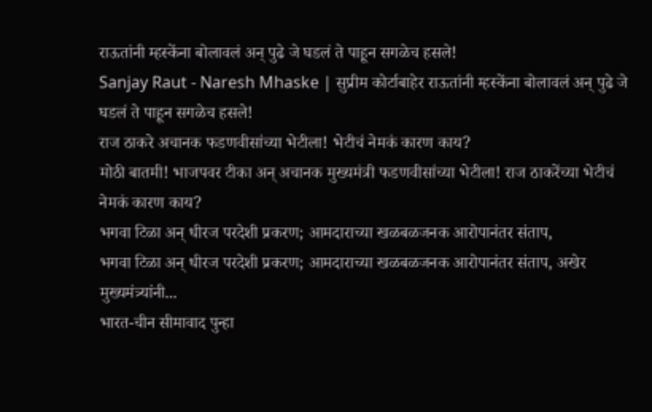राऊतांनी म्हस्केंना बोलावलं अन् पुढे जे घडलं ते पाहून सगळेच हसले!
Sanjay Raut - Naresh Mhaske | सुप्रीम कोर्टाबाहेर राऊतांनी म्हस्केंना बोलावलं अन् पुढे जे घडलं ते पाहून सगळेच हसले!
राज ठाकरे अचानक फडणवीसांच्या भेटीला! भेटीचं नेमकं कारण काय?
मोठी बातमी! भाजपवर टीका अन् अचानक मुख्यमंत्री फडणवीसांच्या भेटीला! राज ठाकरेंच्या भेटीचं नेमकं कारण काय?
भगवा टिळा अन् धीरज परदेशी प्रकरण; आमदाराच्या खळबळजनक आरोपानंतर संताप,
भगवा टिळा अन् धीरज परदेशी प्रकरण; आमदाराच्या खळबळजनक आरोपानंतर संताप, अखेर मुख्यमंत्र्यांनी...
भारत-चीन सीमावाद पुन्हा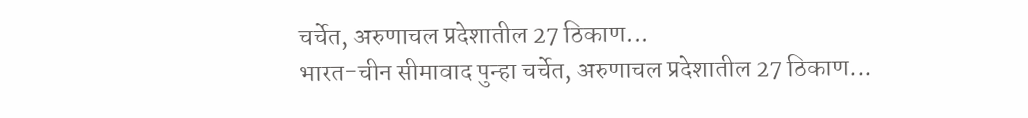चर्चेत, अरुणाचल प्रदेशातील 27 ठिकाण...
भारत-चीन सीमावाद पुन्हा चर्चेत, अरुणाचल प्रदेशातील 27 ठिकाण...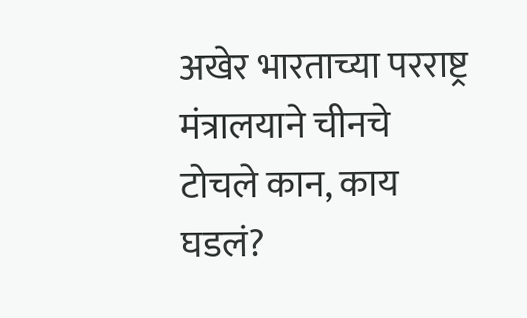अखेर भारताच्या परराष्ट्र मंत्रालयाने चीनचे टोचले कान, काय घडलं?